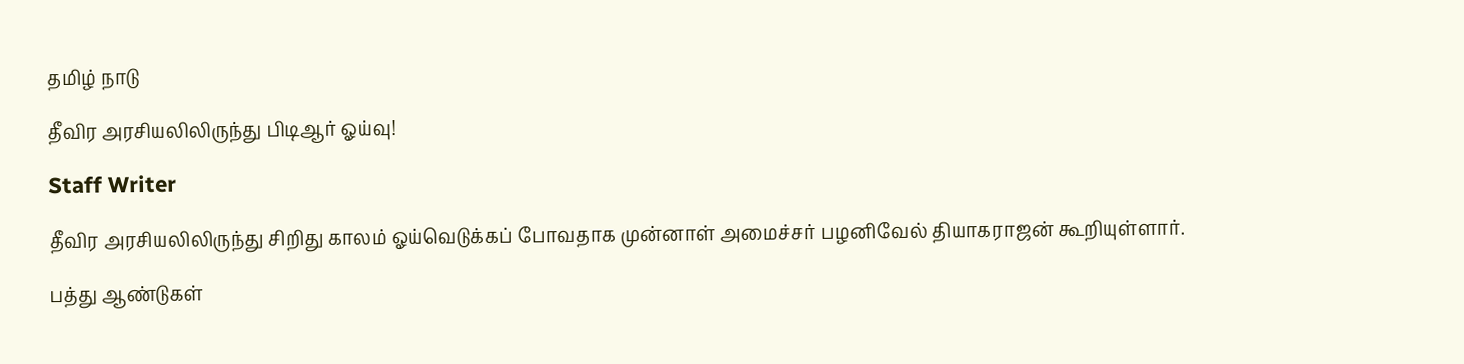தமிழ் நாடு

தீவிர அரசியலிலிருந்து பிடிஆர் ஓய்வு!

Staff Writer

தீவிர அரசியலிலிருந்து சிறிது காலம் ஓய்வெடுக்கப் போவதாக முன்னாள் அமைச்சர் பழனிவேல் தியாகராஜன் கூறியுள்ளார்.

பத்து ஆண்டுகள்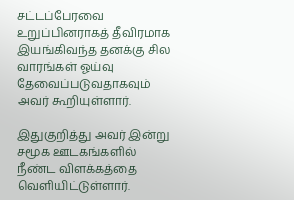சட்டப்பேரவை உறுப்பினராகத் தீவிரமாக இயங்கிவந்த தனக்கு சில வாரங்கள் ஓய்வு தேவைப்படுவதாகவும் அவர் கூறியுள்ளார்.

இதுகுறித்து அவர் இன்று சமூக ஊடகங்களில் நீண்ட விளக்கத்தை வெளியிட்டுள்ளார்.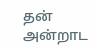தன் அன்றாட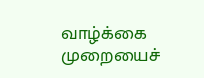வாழ்க்கை முறையைச்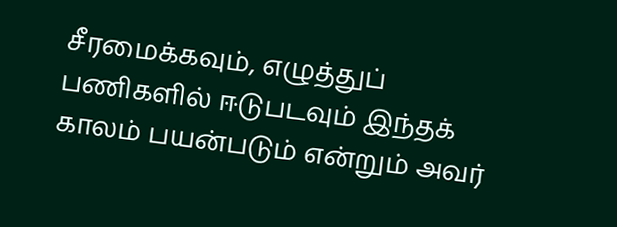சீரமைக்கவும், எழுத்துப் பணிகளில் ஈடுபடவும் இந்தக் காலம் பயன்படும் என்றும் அவர்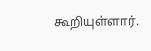கூறியுள்ளார்.